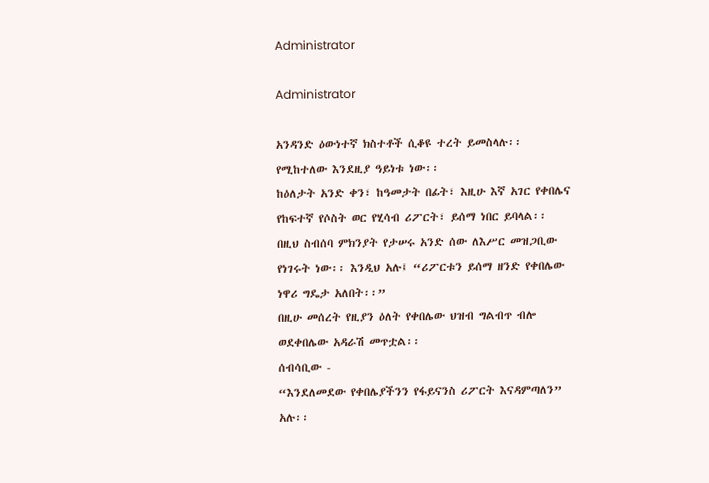Administrator

Administrator

አንዳንድ ዕውነተኛ ክስተቶች ሲቆዩ ተረት ይመስላሉ፡፡ የሚከተለው እንደዚያ ዓይነቱ ነው፡፡
ከዕለታት አንድ ቀን፣ ከዓመታት በፊት፣ እዚሁ እኛ አገር የቀበሌና የከፍተኛ የሶስት ወር የሂሳብ ሪፖርት፣ ይሰማ ነበር ይባላል፡፡ በዚህ ስብሰባ ምክንያት የታሠሩ አንድ ሰው ለእሥር መዝጋቢው የነገሩት ነው፡፡ እንዲህ አሉ፤ “ሪፖርቱን ይሰማ ዘንድ የቀበሌው ነዋሪ ግዴታ አለበት፡፡”
በዚሁ መሰረት የዚያን ዕለት የቀበሌው ህዝብ ግልብጥ ብሎ ወደቀበሌው አዳራሽ መጥቷል፡፡
ሰብሳቢው -
“እንደለመደው የቀበሌያችንን የፋይናንስ ሪፖርት እናዳምጣለን” አሉ፡፡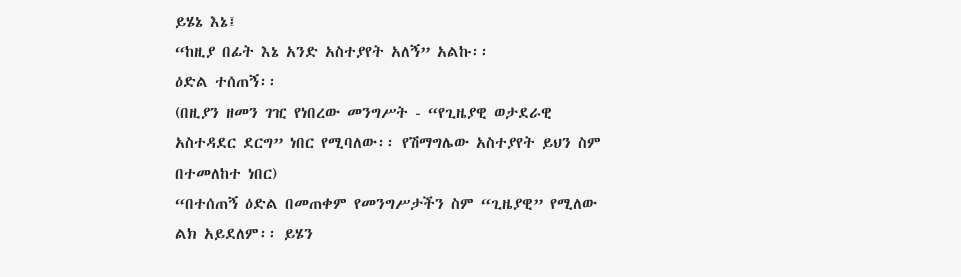ይሄኔ እኔ፤
“ከዚያ በፊት እኔ አንድ አስተያየት አለኝ” አልኩ፡፡
ዕድል ተሰጠኝ፡፡
(በዚያን ዘመን ገዢ የነበረው መንግሥት - “የጊዜያዊ ወታደራዊ አስተዳደር ደርግ” ነበር የሚባለው፡፡ የሽማግሌው አስተያየት ይህን ስም በተመለከተ ነበር)
“በተሰጠኝ ዕድል በመጠቀም የመንግሥታችን ስም “ጊዜያዊ” የሚለው ልክ አይደለም፡፡ ይሄን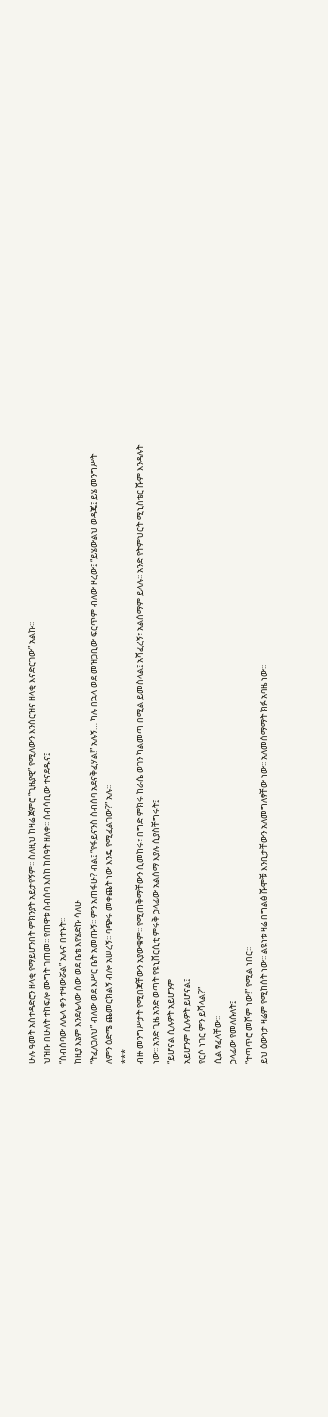ሁሉ ዓመት አስተዳድሮን ዘላቂ የማይሆንበት ምክንያት አይታየኝም፡፡ ስለዚህ ከዛሬ ጀምሮ “ጊዜያዊ” የሚለውን እንሰርዝና ዘላቂ እናድርገው” አልኩ፡፡
ህዝቡ በሁለት ተከፍሎ ሙግት ገጠመ፡፡ የጠዋቱ ስብሰባ እስከ ከሰዓት ዘለቀ፡፡ ሰብሳቢው ተናደዱና፤
“ስብሰባው ለሌላ ቀን ተዛውሯል” አሉና በተኑት፡፡
ከዚያ እኔም እንደሌላው ሰው ወደ ቤቴ እየሄድኩ ሳለሁ
“ትፈለጋለህ” ብለው ወደ እሥር ቤት አመጡኝ፡፡ ምን አጠፋሁ? ብል፤ “የፋይናንስ ስብሰባ አደናቅፈሃል!” አሉኝ… ካሉ በኋላ ወደ መዝጋቢው ፍርጥም ብለው ዞረው፤ “ይሄውልህ ወዳጄ፤ ይሄ መንግሥት ለምን ዕድሜ ጨመርክልኝ ብሎ አሠረኝ፡፡ ባጭሩ መቀጨት ነው እንዴ የሚፈልገው?” አሉ፡፡
***
ብዙ መንግሥታት የሚበጃቸውን አያውቁም፡፡ የሚጠቅማቸውን ሲመከሩ፣ በግድ ምክሩ ከራሴ ወገን ካልመጣ በሚል ይመስላል፤ አሻፈረኝ፣ አልሰማም ይላሉ፡፡ አንድ የትምህርት ሚኒስቴር ሹም እንዳሉት ነው፡፡ አንድ ጊዜ አንድ ወጣት የዩኒቨርሲቲ ምሩቅ ኃላፊው አልሰማ እያሉ ሲያስቸግሩት፤
“ይሆናል ሲሉዎት አይሆንም
አይሆንም ሲሉዎት ይሆናል፤
የርሶ ነገር ምን ይሻላል?”
ሲል ፃፈላቸው፡፡
ኃላፊው የመለሱለት፤
“ተጣጥሮ መሾም ነው!” የሚል ነበር፡፡
ይህ ዕውነታ ዛሬም የሚከሰት ነው፡፡ ልዩነቱ ዛሬ በግልፅ ሹሞቹ እንቢታቸውን አለመግለፃቸው ነው፡፡ አለመሰማማት ክፉ አባዜ ነው፡፡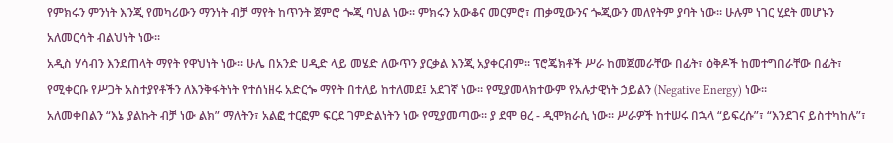የምክሩን ምንነት እንጂ የመካሪውን ማንነት ብቻ ማየት ከጥንት ጀምሮ ጐጂ ባህል ነው፡፡ ምክሩን አውቆና መርምሮ፣ ጠቃሚውንና ጐጂውን መለየትም ያባት ነው፡፡ ሁሉም ነገር ሂደት መሆኑን አለመርሳት ብልህነት ነው፡፡
አዲስ ሃሳብን እንደጠላት ማየት የዋህነት ነው፡፡ ሁሌ በአንድ ሀዲድ ላይ መሄድ ለውጥን ያርቃል እንጂ አያቀርብም፡፡ ፕሮጄክቶች ሥራ ከመጀመራቸው በፊት፣ ዕቅዶች ከመተግበራቸው በፊት፣ የሚቀርቡ የሥጋት አስተያየቶችን ለእንቅፋትነት የተሰነዘሩ አድርጐ ማየት በተለይ ከተለመደ፤ አደገኛ ነው፡፡ የሚያመላክተውም የአሉታዊነት ኃይልን (Negative Energy) ነው፡፡
አለመቀበልን “እኔ ያልኩት ብቻ ነው ልክ” ማለትን፣ አልፎ ተርፎም ፍርደ ገምድልነትን ነው የሚያመጣው፡፡ ያ ደሞ ፀረ - ዲሞክራሲ ነው፡፡ ሥራዎች ከተሠሩ በኋላ “ይፍረሱ”፣ “እንደገና ይስተካከሉ”፣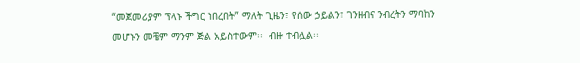“መጀመሪያም ፕላኑ ችግር ነበረበት” ማለት ጊዜን፣ የሰው ኃይልን፣ ገንዘብና ንብረትን ማባከን መሆኑን መቼም ማንም ጅል አይስተውም፡፡  ብዙ ተብሏል፡፡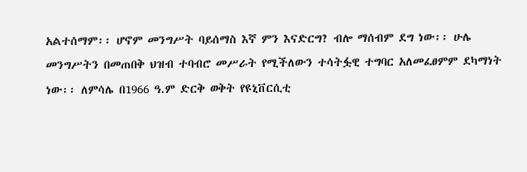አልተሰማም፡፡ ሆኖም መንግሥት ባይሰማስ እኛ ምን እናድርግ? ብሎ ማሰብም ደግ ነው፡፡ ሁሌ መንግሥትን በመጠበቅ ህዝብ ተባብሮ መሥራት የሚችለውን ተሳትፏዊ ተግባር አለመፈፀምም ደካማነት ነው፡፡ ለምሳሌ በ1966 ዓ.ም ድርቅ ወቅት የዩኒቨርሲቲ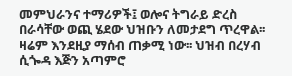መምህራንና ተማሪዎች፤ ወሎና ትግራይ ድረስ በራሳቸው ወጪ ሄደው ህዝቡን ለመታደግ ጥረዋል፡፡ ዛሬም እንደዚያ ማሰብ ጠቃሚ ነው፡፡ ህዝብ በረሃብ ሲጐዳ እጅን አጣምሮ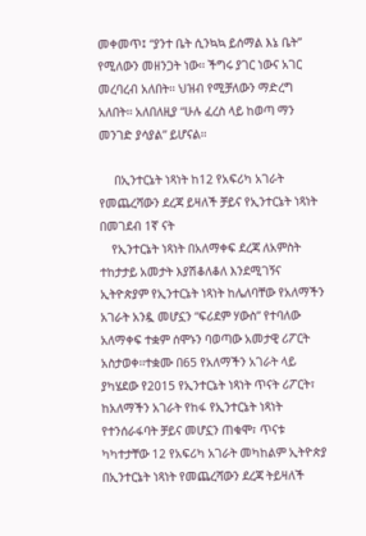መቀመጥ፤ “ያንተ ቤት ሲንኳኳ ይሰማል እኔ ቤት” የሚለውን መዘንጋት ነው፡፡ ችግሩ ያገር ነውና አገር መረባረብ አለበት፡፡ ህዝብ የሚቻለውን ማድረግ አለበት፡፡ አለበለዚያ “ሁሉ ፈረስ ላይ ከወጣ ማን መንገድ ያሳያል” ይሆናል፡፡

     በኢንተርኔት ነጻነት ከ12 የአፍሪካ አገራት የመጨረሻውን ደረጃ ይዛለች ቻይና የኢንተርኔት ነጻነት በመገደብ 1ኛ ናት
    የኢንተርኔት ነጻነት በአለማቀፍ ደረጃ ለአምስት ተከታታይ አመታት እያሽቆለቆለ እንደሚገኝና ኢትዮጵያም የኢንተርኔት ነጻነት ከሌለባቸው የአለማችን አገራት አንዷ መሆኗን “ፍሪደም ሃውስ” የተባለው አለማቀፍ ተቋም ሰሞኑን ባወጣው አመታዊ ሪፖርት አስታወቀ፡፡ተቋሙ በ65 የአለማችን አገራት ላይ ያካሄደው የ2015 የኢንተርኔት ነጻነት ጥናት ሪፖርት፣ ከአለማችን አገራት የከፋ የኢንተርኔት ነጻነት የተንሰራፋባት ቻይና መሆኗን ጠቁሞ፣ ጥናቱ ካካተታቸው 12 የአፍሪካ አገራት መካከልም ኢትዮጵያ በኢንተርኔት ነጻነት የመጨረሻውን ደረጃ ትይዛለች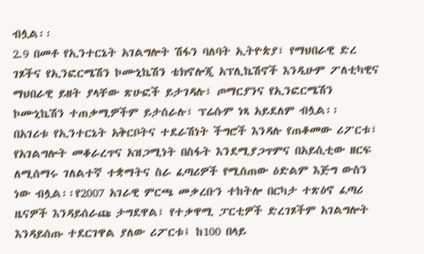ብሏል፡፡
2.9 በመቶ የኢንተርኔት አገልግሎት ሽፋን ባለባት ኢትዮጵያ፣ የማህበራዊ ድረ ገጾችና የኢንፎርሜሽን ኮሙኒኬሽን ቴክኖሎጂ አፕሊኬሽኖች እንዲሁም ፖለቲካዊና ማህበራዊ ይዘት ያላቸው ጽሁፎች ይታገዳሉ፣ ጦማርያንና የኢንፎርሜሽን ኮሙኒኬሽን ተጠቃሚዎችም ይታሰራሉ፣ ፕሬሱም ነጻ አይደለም ብሏል፡፡
በአገሪቱ የኢንተርኔት አቅርቦትና ተደራሽነት ችግሮች እንዳሉ የጠቆመው ሪፖርቱ፣ የአገልግሎት መቆራረጥና አዝጋሚነት በስፋት እንደሚያጋጥምና በአይሲቲው ዘርፍ ለሚሰማሩ ገለልተኛ ተቋማትና ስራ ፈጣሪዎች የሚሰጠው ዕድልም እጅግ ውስን ነው ብሏል፡፡የ2007 አገራዊ ምርጫ መቃረቡን ተከትሎ በርካታ ተጽዕኖ ፈጣሪ ዜናዎች እንዳይሰራጩ ታግደዋል፣ የተቃዋሚ ፓርቲዎች ድረገጾችም አገልግሎት እንዳይሰጡ ተደርገዋል ያለው ሪፖርቱ፤ ከ100 በላይ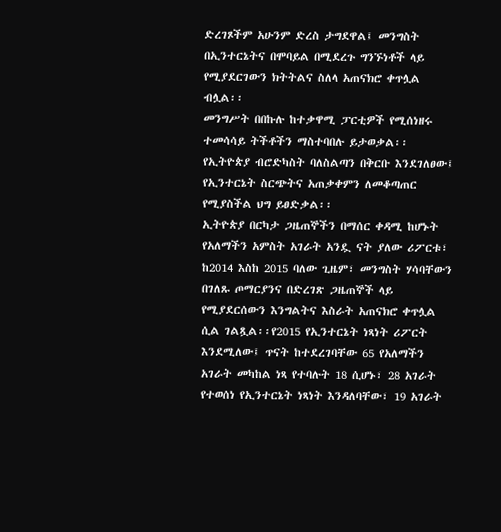ድረገጾችም አሁንም ድረስ ታግደዋል፤ መንግስት በኢንተርኔትና በሞባይል በሚደረጉ ግንኙነቶች ላይ የሚያደርገውን ክትትልና ስለላ አጠናክሮ ቀጥሏል ብሏል፡፡
መንግሥት በበኩሉ ከተቃዋሚ ፓርቲዎች የሚሰነዘሩ ተመሳሳይ ትችቶችን ማስተባበሉ ይታወቃል፡፡ የኢትዮጵያ ብሮድካስት ባለስልጣን በቅርቡ እንደገለፀው፤ የኢንተርኔት ስርጭትና አጠቃቀምን ለመቆጣጠር የሚያስችል ህግ ይፀድቃል፡፡
ኢትዮጵያ በርካታ ጋዜጠኞችን በማሰር ቀዳሚ ከሆኑት የአለማችን አምስት አገራት አንዷ ናት ያለው ሪፖርቱ፣ ከ2014 እስከ 2015 ባለው ጊዜም፣ መንግስት ሃሳባቸውን በገለጹ ጦማርያንና በድረገጽ ጋዜጠኞች ላይ የሚያደርሰውን እንግልትና እስራት አጠናክሮ ቀጥሏል ሲል ገልጿል፡፡የ2015 የኢንተርኔት ነጻነት ሪፖርት እንደሚለው፤ ጥናት ከተደረገባቸው 65 የአለማችን አገራት መካከል ነጻ የተባሉት 18 ሲሆኑ፣ 28 አገራት የተወሰነ የኢንተርኔት ነጻነት እንዳለባቸው፣ 19 አገራት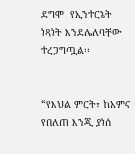ደግሞ  የኢንተርኔት ነጻነት እንደሌለባቸው ተረጋግጧል፡፡


“የእህል ምርት፣ ከአምና የበለጠ እንጂ ያነሰ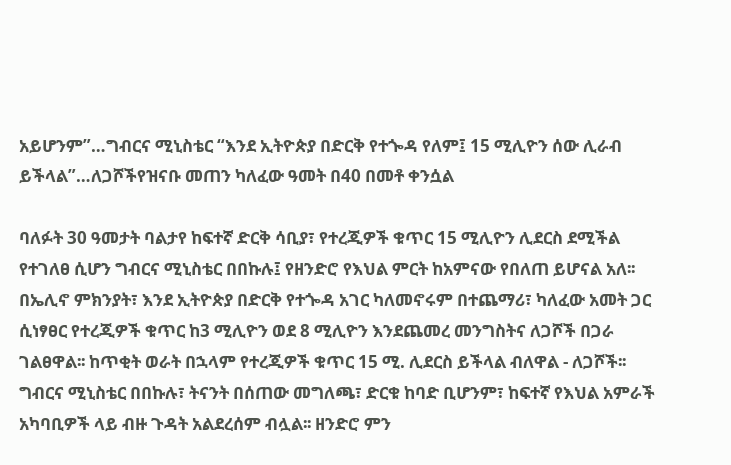አይሆንም”…ግብርና ሚኒስቴር “እንደ ኢትዮጵያ በድርቅ የተጐዳ የለም፤ 15 ሚሊዮን ሰው ሊራብ ይችላል”…ለጋሾችየዝናቡ መጠን ካለፈው ዓመት በ40 በመቶ ቀንሷል

ባለፉት 30 ዓመታት ባልታየ ከፍተኛ ድርቅ ሳቢያ፣ የተረጂዎች ቁጥር 15 ሚሊዮን ሊደርስ ደሚችል የተገለፀ ሲሆን ግብርና ሚኒስቴር በበኩሉ፤ የዘንድሮ የእህል ምርት ከአምናው የበለጠ ይሆናል አለ፡፡ በኤሊኖ ምክንያት፣ እንደ ኢትዮጵያ በድርቅ የተጐዳ አገር ካለመኖሩም በተጨማሪ፣ ካለፈው አመት ጋር ሲነፃፀር የተረጂዎች ቁጥር ከ3 ሚሊዮን ወደ 8 ሚሊዮን እንደጨመረ መንግስትና ለጋሾች በጋራ ገልፀዋል፡፡ ከጥቂት ወራት በኋላም የተረጂዎች ቁጥር 15 ሚ. ሊደርስ ይችላል ብለዋል - ለጋሾች፡፡ ግብርና ሚኒስቴር በበኩሉ፣ ትናንት በሰጠው መግለጫ፣ ድርቁ ከባድ ቢሆንም፣ ከፍተኛ የእህል አምራች አካባቢዎች ላይ ብዙ ጉዳት አልደረሰም ብሏል፡፡ ዘንድሮ ምን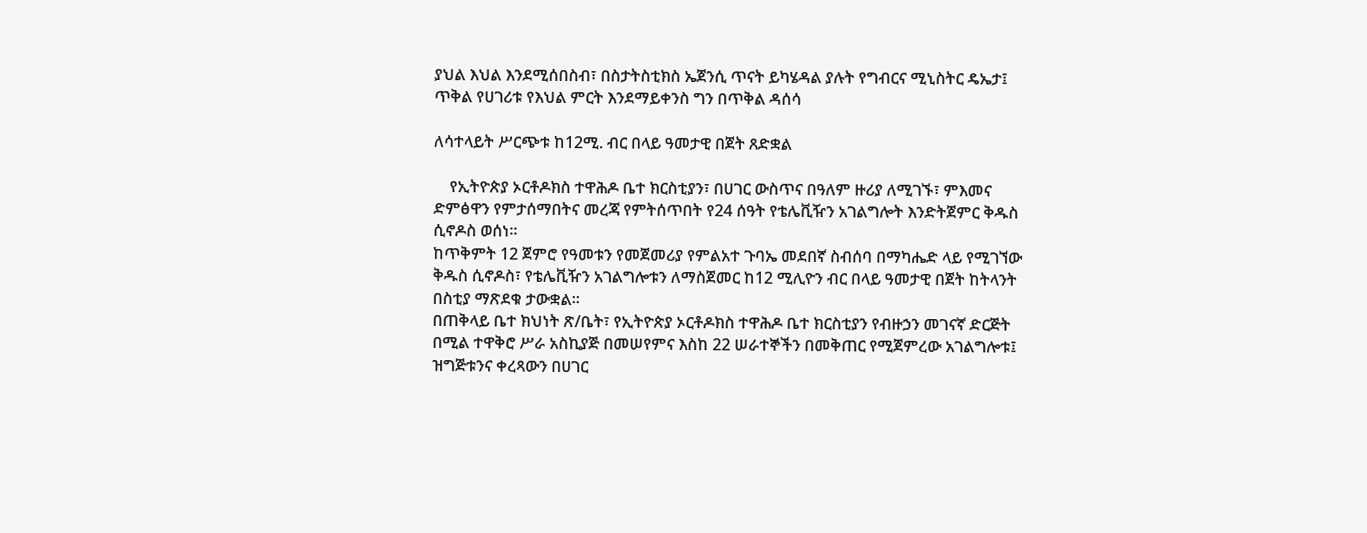ያህል እህል እንደሚሰበስብ፣ በስታትስቲክስ ኤጀንሲ ጥናት ይካሄዳል ያሉት የግብርና ሚኒስትር ዴኤታ፤ ጥቅል የሀገሪቱ የእህል ምርት እንደማይቀንስ ግን በጥቅል ዳሰሳ

ለሳተላይት ሥርጭቱ ከ12ሚ. ብር በላይ ዓመታዊ በጀት ጸድቋል

    የኢትዮጵያ ኦርቶዶክስ ተዋሕዶ ቤተ ክርስቲያን፣ በሀገር ውስጥና በዓለም ዙሪያ ለሚገኙ፣ ምእመና ድምፅዋን የምታሰማበትና መረጃ የምትሰጥበት የ24 ሰዓት የቴሌቪዥን አገልግሎት እንድትጀምር ቅዱስ ሲኖዶስ ወሰነ፡፡
ከጥቅምት 12 ጀምሮ የዓመቱን የመጀመሪያ የምልአተ ጉባኤ መደበኛ ስብሰባ በማካሔድ ላይ የሚገኘው ቅዱስ ሲኖዶስ፣ የቴሌቪዥን አገልግሎቱን ለማስጀመር ከ12 ሚሊዮን ብር በላይ ዓመታዊ በጀት ከትላንት በስቲያ ማጽደቁ ታውቋል፡፡
በጠቅላይ ቤተ ክህነት ጽ/ቤት፣ የኢትዮጵያ ኦርቶዶክስ ተዋሕዶ ቤተ ክርስቲያን የብዙኃን መገናኛ ድርጅት በሚል ተዋቅሮ ሥራ አስኪያጅ በመሠየምና እስከ 22 ሠራተኞችን በመቅጠር የሚጀምረው አገልግሎቱ፤ ዝግጅቱንና ቀረጻውን በሀገር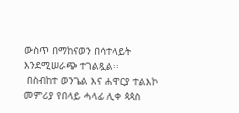ውስጥ በማከናወን በሳተላይት እንደሚሠራጭ ተገልጿል፡፡
 በስብከተ ወንጌል እና ሐዋርያ ተልእኮ መምሪያ የበላይ ሓላፊ ሊቀ ጳጳስ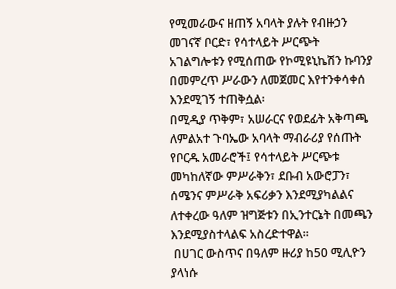የሚመራውና ዘጠኝ አባላት ያሉት የብዙኃን መገናኛ ቦርድ፣ የሳተላይት ሥርጭት አገልግሎቱን የሚሰጠው የኮሚዩኒኬሽን ኩባንያ በመምረጥ ሥራውን ለመጀመር እየተንቀሳቀሰ እንደሚገኝ ተጠቅሷል፡
በሚዲያ ጥቅም፣ አሠራርና የወደፊት አቅጣጫ ለምልአተ ጉባኤው አባላት ማብራሪያ የሰጡት የቦርዱ አመራሮች፤ የሳተላይት ሥርጭቱ መካከለኛው ምሥራቅን፣ ደቡብ አውሮፓን፣ ሰሜንና ምሥራቅ አፍሪቃን እንደሚያካልልና ለተቀረው ዓለም ዝግጅቱን በኢንተርኔት በመጫን እንደሚያስተላልፍ አስረድተዋል፡፡
 በሀገር ውስጥና በዓለም ዙሪያ ከ50 ሚሊዮን ያላነሱ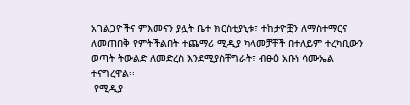አገልጋዮችና ምእመናን ያሏት ቤተ ክርስቲያኒቱ፣ ተከታዮቿን ለማስተማርና ለመጠበቅ የምትችልበት ተጨማሪ ሚዲያ ካላመቻቸች በተለይም ተረካቢውን ወጣት ትውልድ ለመድረስ እንደሚያስቸግራት፣ ብፁዕ አቡነ ሳሙኤል ተናግረዋል፡፡
 የሚዲያ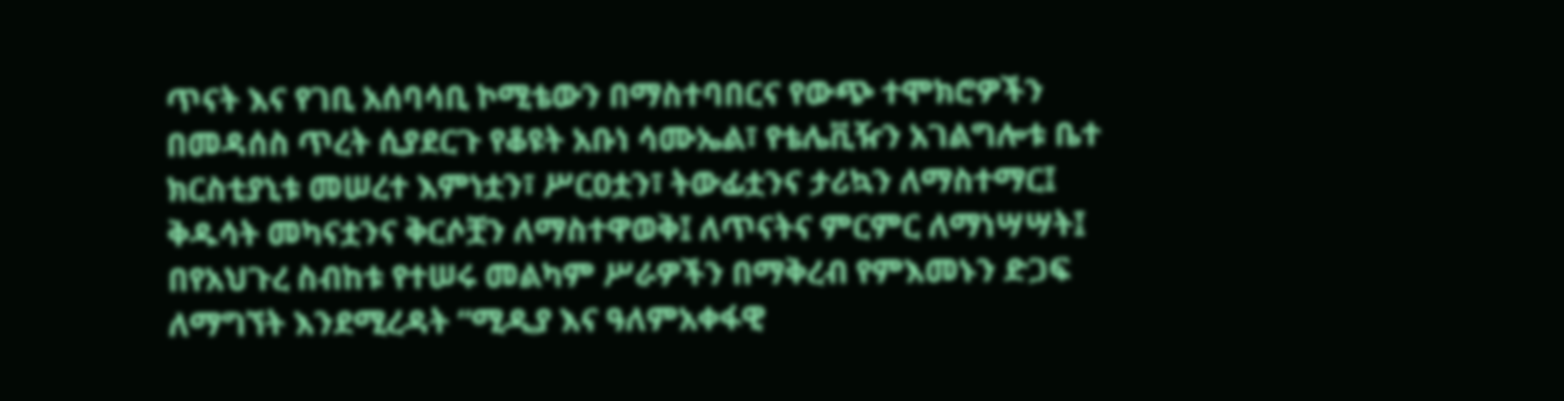ጥናት እና የገቢ አሰባሳቢ ኮሚቴውን በማስተባበርና የውጭ ተሞክሮዎችን በመዳሰስ ጥረት ሲያደርጉ የቆዩት አቡነ ሳሙኤል፣ የቴሌቪዥን አገልግሎቱ ቤተ ክርስቲያኒቱ መሠረተ እምነቷን፣ ሥርዐቷን፣ ትውፊቷንና ታሪኳን ለማስተማር፤ ቅዱሳት መካናቷንና ቅርሶቿን ለማስተዋወቅ፤ ለጥናትና ምርምር ለማነሣሣት፤ በየአህጉረ ስብከቱ የተሠሩ መልካም ሥራዎችን በማቅረብ የምእመኑን ድጋፍ ለማግኘት እንደሚረዳት “ሚዲያ እና ዓለምአቀፋዊ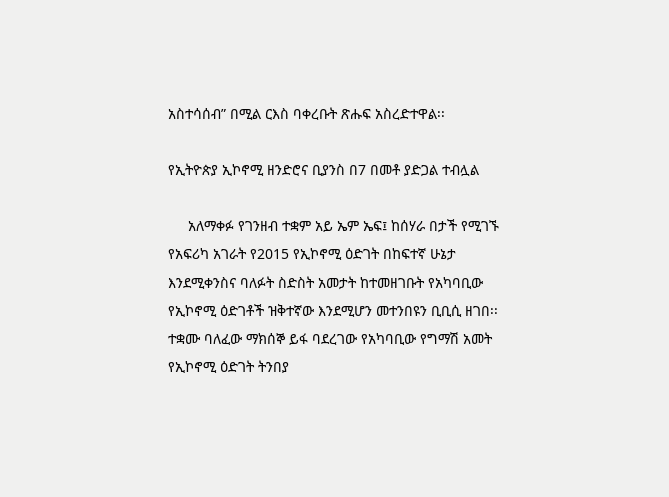አስተሳሰብ” በሚል ርእስ ባቀረቡት ጽሑፍ አስረድተዋል፡፡

የኢትዮጵያ ኢኮኖሚ ዘንድሮና ቢያንስ በ7 በመቶ ያድጋል ተብሏል

     አለማቀፉ የገንዘብ ተቋም አይ ኤም ኤፍ፤ ከሰሃራ በታች የሚገኙ የአፍሪካ አገራት የ2015 የኢኮኖሚ ዕድገት በከፍተኛ ሁኔታ እንደሚቀንስና ባለፉት ስድስት አመታት ከተመዘገቡት የአካባቢው
የኢኮኖሚ ዕድገቶች ዝቅተኛው እንደሚሆን መተንበዩን ቢቢሲ ዘገበ፡፡ተቋሙ ባለፈው ማክሰኞ ይፋ ባደረገው የአካባቢው የግማሽ አመት የኢኮኖሚ ዕድገት ትንበያ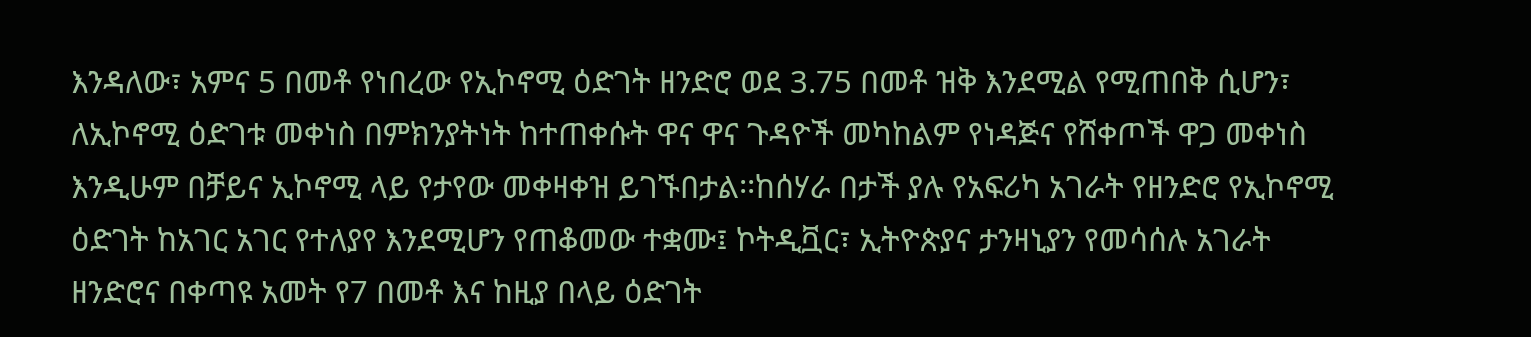እንዳለው፣ አምና 5 በመቶ የነበረው የኢኮኖሚ ዕድገት ዘንድሮ ወደ 3.75 በመቶ ዝቅ እንደሚል የሚጠበቅ ሲሆን፣ ለኢኮኖሚ ዕድገቱ መቀነስ በምክንያትነት ከተጠቀሱት ዋና ዋና ጉዳዮች መካከልም የነዳጅና የሸቀጦች ዋጋ መቀነስ እንዲሁም በቻይና ኢኮኖሚ ላይ የታየው መቀዛቀዝ ይገኙበታል፡፡ከሰሃራ በታች ያሉ የአፍሪካ አገራት የዘንድሮ የኢኮኖሚ ዕድገት ከአገር አገር የተለያየ እንደሚሆን የጠቆመው ተቋሙ፤ ኮትዲቯር፣ ኢትዮጵያና ታንዛኒያን የመሳሰሉ አገራት ዘንድሮና በቀጣዩ አመት የ7 በመቶ እና ከዚያ በላይ ዕድገት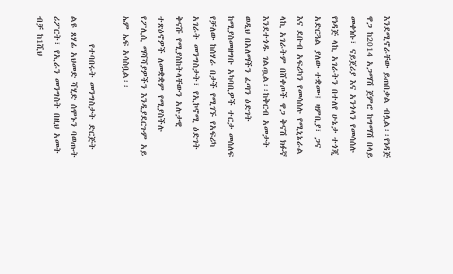እንደሚኖራቸው ይጠበቃል ብሏል፡፡የነዳጅ ዋጋ ከ2014 አጋማሽ ጀምሮ ከግማሽ በላይ መቀነሱ፣ ናይጀሪያ እና አንጎላን የመሳሰሉ የነዳጅ ላኪ አገራትን በተለየ ሁኔታ ተጎጂ አድርጓል ያለው ተቋሙ፤ ዛምቢያ፣ ጋና እና ደቡብ አፍሪካን የመሳሰሉ የሚኒኔራል ላኪ አገራትም በሸቀጦች ዋጋ ቅናሽ ክፉኛ እንደተጎዱ ገልጧል፡፡ከቅርብ አመታት ወዲህ በአለማችን ፈጣን ዕድገት ከሚያስመዘግቡ አካባቢዎች ተርታ መሰለፍ የቻለው ከሰሃራ በታች የሚገኙ የአፍሪካ አገራት መንግስታት፣ የኢኮኖሚ ዕድገት ቅናሹ የሚያስከትላቸውን አሉታዊ ተጽዕኖዎች ለመቋቋም የሚያስችሉ የፖሊሲ ማሻሻያዎችን እንዲያደርጉም አይ ኤም ኤፍ አሳስቧል፡፡

       የተባበሩት መንግስታት ድርጅት ልዩ ጸሃፊ አህመድ ሻሂድ ሰሞኑን ባወጡት ሪፖርት፣ የኢራን መንግስት በዚህ አመት ብቻ ከ1ሺህ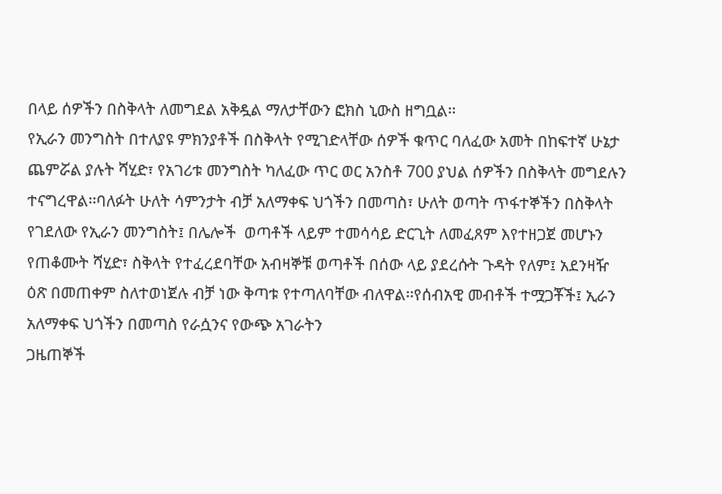በላይ ሰዎችን በስቅላት ለመግደል አቅዷል ማለታቸውን ፎክስ ኒውስ ዘግቧል፡፡
የኢራን መንግስት በተለያዩ ምክንያቶች በስቅላት የሚገድላቸው ሰዎች ቁጥር ባለፈው አመት በከፍተኛ ሁኔታ ጨምሯል ያሉት ሻሂድ፣ የአገሪቱ መንግስት ካለፈው ጥር ወር አንስቶ 700 ያህል ሰዎችን በስቅላት መግደሉን ተናግረዋል፡፡ባለፉት ሁለት ሳምንታት ብቻ አለማቀፍ ህጎችን በመጣስ፣ ሁለት ወጣት ጥፋተኞችን በስቅላት የገደለው የኢራን መንግስት፤ በሌሎች  ወጣቶች ላይም ተመሳሳይ ድርጊት ለመፈጸም እየተዘጋጀ መሆኑን የጠቆሙት ሻሂድ፣ ስቅላት የተፈረደባቸው አብዛኞቹ ወጣቶች በሰው ላይ ያደረሱት ጉዳት የለም፤ አደንዛዥ ዕጽ በመጠቀም ስለተወነጀሉ ብቻ ነው ቅጣቱ የተጣለባቸው ብለዋል፡፡የሰብአዊ መብቶች ተሟጋቾች፤ ኢራን አለማቀፍ ህጎችን በመጣስ የራሷንና የውጭ አገራትን
ጋዜጠኞች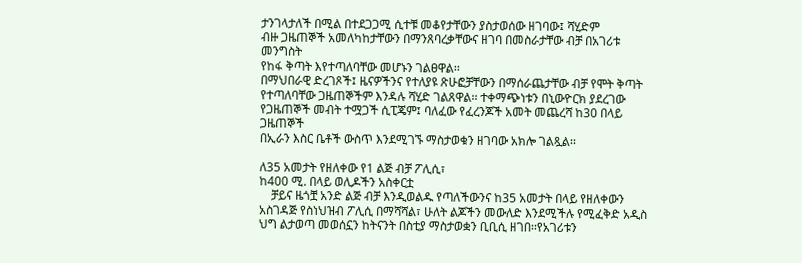ታንገላታለች በሚል በተደጋጋሚ ሲተቹ መቆየታቸውን ያስታወሰው ዘገባው፤ ሻሂድም
ብዙ ጋዜጠኞች አመለካከታቸውን በማንጸባረቃቸውና ዘገባ በመስራታቸው ብቻ በአገሪቱ መንግስት
የከፋ ቅጣት እየተጣለባቸው መሆኑን ገልፀዋል፡፡
በማህበራዊ ድረገጾች፤ ዜናዎችንና የተለያዩ ጽሁፎቻቸውን በማሰራጨታቸው ብቻ የሞት ቅጣት የተጣለባቸው ጋዜጠኞችም እንዳሉ ሻሂድ ገልጸዋል፡፡ ተቀማጭነቱን በኒውዮርክ ያደረገው የጋዜጠኞች መብት ተሟጋች ሲፒጄም፤ ባለፈው የፈረንጆች አመት መጨረሻ ከ30 በላይ ጋዜጠኞች
በኢራን እስር ቤቶች ውስጥ እንደሚገኙ ማስታወቁን ዘገባው አክሎ ገልጿል፡፡

ለ35 አመታት የዘለቀው የ1 ልጅ ብቻ ፖሊሲ፣
ከ400 ሚ. በላይ ወሊዶችን አስቀርቷ
    ቻይና ዜጎቿ አንድ ልጅ ብቻ እንዲወልዱ የጣለችውንና ከ35 አመታት በላይ የዘለቀውን አስገዳጅ የስነህዝብ ፖሊሲ በማሻሻል፣ ሁለት ልጆችን መውለድ እንደሚችሉ የሚፈቅድ አዲስ ህግ ልታወጣ መወሰኗን ከትናንት በስቲያ ማስታወቋን ቢቢሲ ዘገበ፡፡የአገሪቱን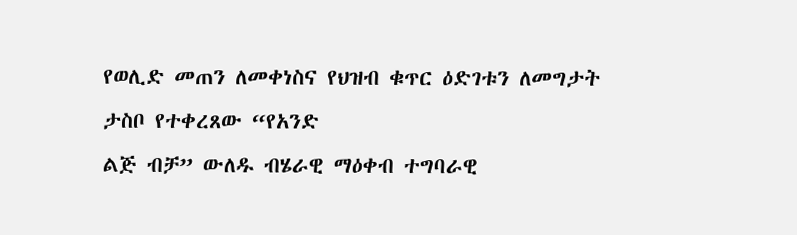የወሊድ መጠን ለመቀነስና የህዝብ ቁጥር ዕድገቱን ለመግታት ታስቦ የተቀረጸው “የአንድ
ልጅ ብቻ” ውለዱ ብሄራዊ ማዕቀብ ተግባራዊ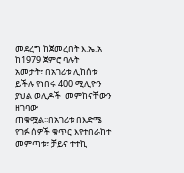መደረግ ከጀመረበት እ.ኤ.አ ከ1979 ጀምሮ ባሉት
አመታት፣ በአገሪቱ ሊከሰቱ ይችሉ የነበሩ 400 ሚሊዮን ያህል ወሊዶች  መምከናቸውን ዘገባው
ጠቁሟል፡፡በአገሪቱ በእድሜ የገፉ ሰዎች ቁጥር እየተበራከተ መምጣቱ፣ ቻይና ተተኪ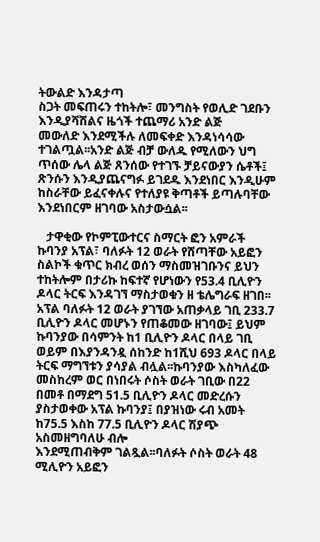ትውልድ እንዳታጣ
ስጋት መፍጠሩን ተከትሎ፣ መንግስት የወሊድ ገደቡን እንዲያሻሽልና ዜጎች ተጨማሪ አንድ ልጅ
መውለድ እንደሚችሉ ለመፍቀድ እንዳነሳሳው ተገልጧል፡፡አንድ ልጅ ብቻ ውለዱ የሚለውን ህግ ጥሰው ሌላ ልጅ ጸንሰው የተገኙ ቻይናውያን ሴቶች፤ ጽንሱን እንዲያጨናግፉ ይገደዱ እንደነበር እንዲሁም ከስራቸው ይፈናቀሉና የተለያዩ ቅጣቶች ይጣሉባቸው እንደነበርም ዘገባው አስታውሷል፡፡

   ታዋቂው የኮምፒውተርና ስማርት ፎን አምራች ኩባንያ አፕል፣ ባለፉት 12 ወራት የሸጣቸው አይፎን ስልኮች ቁጥር ክብረ ወሰን ማስመዝገቡንና ይህን ተከትሎም በታሪኩ ከፍተኛ የሆነውን የ53.4 ቢሊዮን ዶላር ትርፍ እንዳገኘ ማስታወቁን ዘ ቴሌግራፍ ዘገበ፡፡አፕል ባለፉት 12 ወራት ያገኘው አጠቃላይ ገቢ 233.7 ቢሊዮን ዶላር መሆኑን የጠቆመው ዘገባው፤ ይህም ኩባንያው በሳምንት ከ1 ቢሊዮን ዶላር በላይ ገቢ ወይም በእያንዳንዷ ሰከንድ ከ1ሺህ 693 ዶላር በላይ ትርፍ ማግኘቱን ያሳያል ብሏል፡፡ኩባንያው እስካለፈው መስከረም ወር በነበሩት ሶስት ወራት ገቢው በ22 በመቶ በማደግ 51.5 ቢሊዮን ዶላር መድረሱን ያስታወቀው አፕል ኩባንያ፤ በያዝነው ሩብ አመት ከ75.5 እስከ 77.5 ቢሊዮን ዶላር ሽያጭ አስመዘግባለሁ ብሎ
እንደሚጠብቅም ገልጿል፡፡ባለፉት ሶስት ወራት 48 ሚሊዮን አይፎን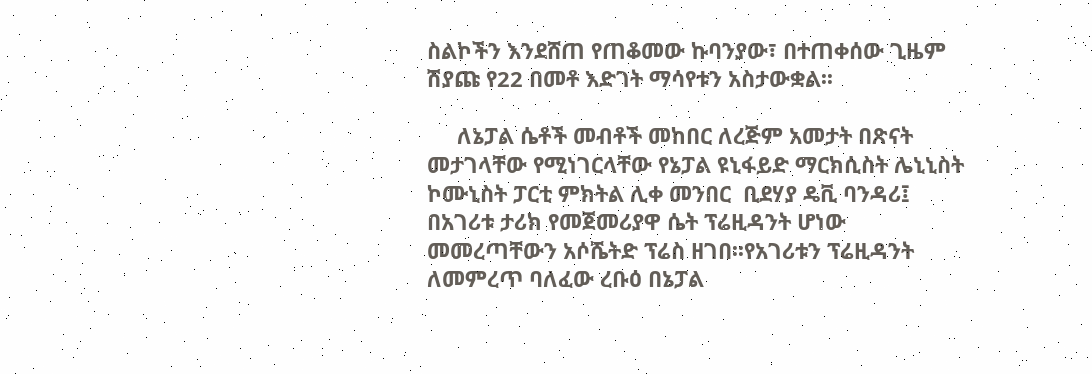ስልኮችን እንደሸጠ የጠቆመው ኩባንያው፣ በተጠቀሰው ጊዜም ሽያጩ የ22 በመቶ እድገት ማሳየቱን አስታውቋል፡፡

     ለኔፓል ሴቶች መብቶች መከበር ለረጅም አመታት በጽናት መታገላቸው የሚነገርላቸው የኔፓል ዩኒፋይድ ማርክሲስት ሌኒኒስት ኮሙኒስት ፓርቲ ምክትል ሊቀ መንበር  ቢደሃያ ዴቪ ባንዳሪ፤ በአገሪቱ ታሪክ የመጀመሪያዋ ሴት ፕሬዚዳንት ሆነው መመረጣቸውን አሶሼትድ ፕሬስ ዘገበ፡፡የአገሪቱን ፕሬዚዳንት ለመምረጥ ባለፈው ረቡዕ በኔፓል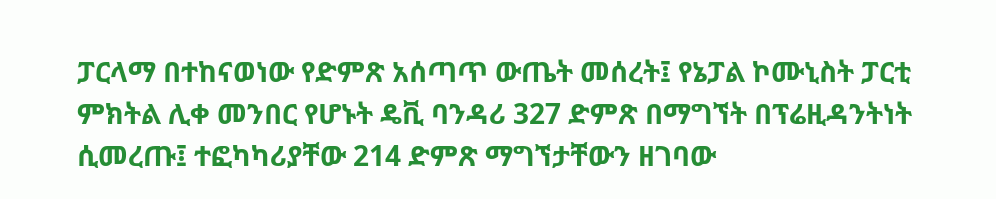ፓርላማ በተከናወነው የድምጽ አሰጣጥ ውጤት መሰረት፤ የኔፓል ኮሙኒስት ፓርቲ ምክትል ሊቀ መንበር የሆኑት ዴቪ ባንዳሪ 327 ድምጽ በማግኘት በፕሬዚዳንትነት ሲመረጡ፤ ተፎካካሪያቸው 214 ድምጽ ማግኘታቸውን ዘገባው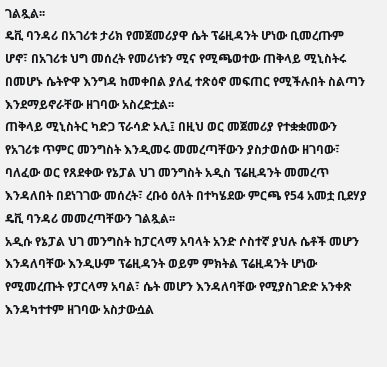ገልጿል፡፡
ዴቪ ባንዳሪ በአገሪቱ ታሪክ የመጀመሪያዋ ሴት ፕሬዚዳንት ሆነው ቢመረጡም ሆኖ፣ በአገሪቱ ህግ መሰረት የመሪነቱን ሚና የሚጫወተው ጠቅላይ ሚኒስትሩ በመሆኑ ሴትዮዋ እንግዳ ከመቀበል ያለፈ ተጽዕኖ መፍጠር የሚችሉበት ስልጣን እንደማይኖራቸው ዘገባው አስረድቷል፡፡
ጠቅላይ ሚኒስትር ካድጋ ፕራሳድ ኦሊ፤ በዚህ ወር መጀመሪያ የተቋቋመውን የአገሪቱ ጥምር መንግስት እንዲመሩ መመረጣቸውን ያስታወሰው ዘገባው፣ ባለፈው ወር የጸደቀው የኔፓል ህገ መንግስት አዲስ ፕሬዚዳንት መመረጥ እንዳለበት በደነገገው መሰረት፣ ረቡዕ ዕለት በተካሄደው ምርጫ የ54 አመቷ ቢደሃያ ዴቪ ባንዳሪ መመረጣቸውን ገልጿል፡፡
አዲሱ የኔፓል ህገ መንግስት ከፓርላማ አባላት አንድ ሶስተኛ ያህሉ ሴቶች መሆን እንዳለባቸው እንዲሁም ፕሬዚዳንት ወይም ምክትል ፕሬዚዳንት ሆነው የሚመረጡት የፓርላማ አባል፣ ሴት መሆን እንዳለባቸው የሚያስገድድ አንቀጽ እንዳካተተም ዘገባው አስታውሷል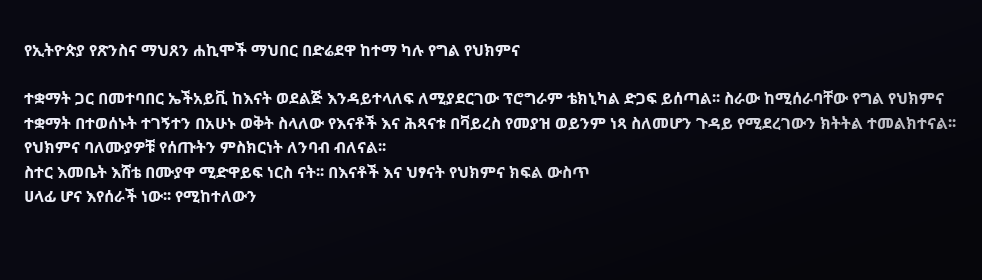የኢትዮጵያ የጽንስና ማህጸን ሐኪሞች ማህበር በድሬደዋ ከተማ ካሉ የግል የህክምና

ተቋማት ጋር በመተባበር ኤችአይቪ ከእናት ወደልጅ እንዳይተላለፍ ለሚያደርገው ፕሮግራም ቴክኒካል ድጋፍ ይሰጣል፡፡ ስራው ከሚሰራባቸው የግል የህክምና ተቋማት በተወሰኑት ተገኝተን በአሁኑ ወቅት ስላለው የእናቶች እና ሕጻናቱ በቫይረስ የመያዝ ወይንም ነጻ ስለመሆን ጉዳይ የሚደረገውን ክትትል ተመልክተናል፡፡ የህክምና ባለሙያዎቹ የሰጡትን ምስክርነት ለንባብ ብለናል፡፡
ስተር እመቤት እሸቴ በሙያዋ ሚድዋይፍ ነርስ ናት፡፡ በእናቶች እና ህፃናት የህክምና ክፍል ውስጥ
ሀላፊ ሆና እየሰራች ነው፡፡ የሚከተለውን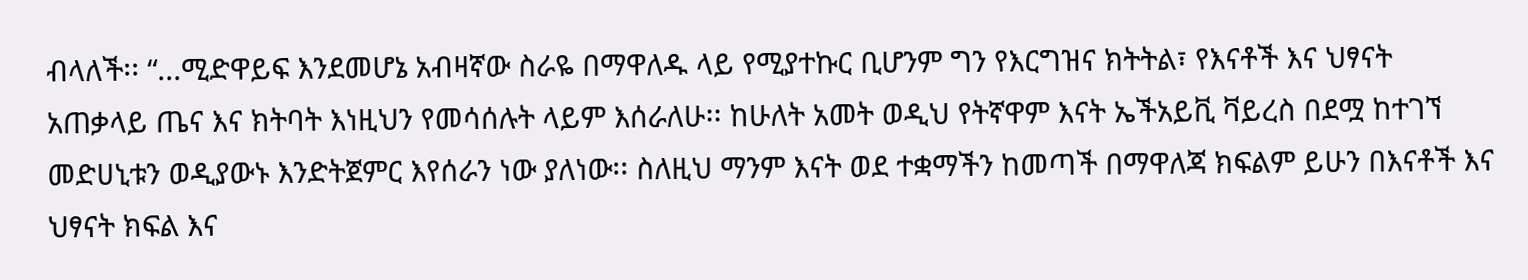ብላለች፡፡ “...ሚድዋይፍ እንደመሆኔ አብዛኛው ስራዬ በማዋለዱ ላይ የሚያተኩር ቢሆንም ግን የእርግዝና ክትትል፣ የእናቶች እና ህፃናት አጠቃላይ ጤና እና ክትባት እነዚህን የመሳሰሉት ላይም እሰራለሁ፡፡ ከሁለት አመት ወዲህ የትኛዋም እናት ኤችአይቪ ቫይረስ በደሟ ከተገኘ መድሀኒቱን ወዲያውኑ እንድትጀምር እየሰራን ነው ያለነው፡፡ ስለዚህ ማንም እናት ወደ ተቋማችን ከመጣች በማዋለጃ ክፍልም ይሁን በእናቶች እና ህፃናት ክፍል እና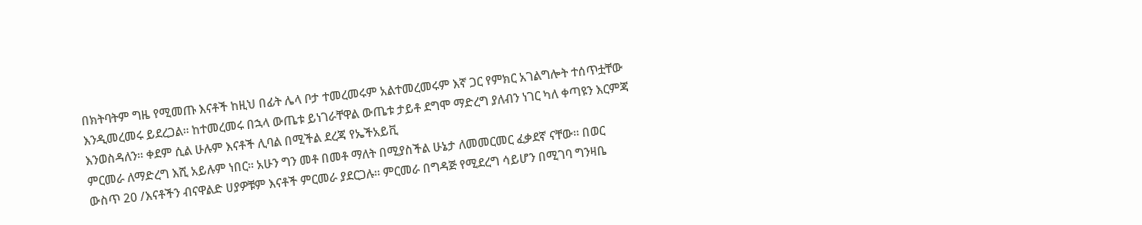በክትባትም ግዜ የሚመጡ እናቶች ከዚህ በፊት ሌላ ቦታ ተመረመሩም አልተመረመሩም እኛ ጋር የምክር አገልግሎት ተሰጥቷቸው እንዲመረመሩ ይደረጋል፡፡ ከተመረመሩ በኋላ ውጤቱ ይነገራቸዋል ውጤቱ ታይቶ ደግሞ ማድረግ ያለብን ነገር ካለ ቀጣዩን እርምጃ እንወስዳለን፡፡ ቀደም ሲል ሁሉም እናቶች ሊባል በሚችል ደረጃ የኤችአይቪ
ምርመራ ለማድረግ እሺ አይሉም ነበር፡፡ አሁን ግን መቶ በመቶ ማለት በሚያስችል ሁኔታ ለመመርመር ፈቃደኛ ናቸው፡፡ በወር ውስጥ 20 /እናቶችን ብናዋልድ ሀያዎቹም እናቶች ምርመራ ያደርጋሉ፡፡ ምርመራ በግዳጅ የሚደረግ ሳይሆን በሚገባ ግንዛቤ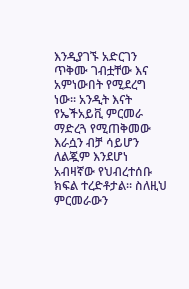እንዲያገኙ አድርገን ጥቅሙ ገብቷቸው እና አምነውበት የሚደረግ ነው፡፡ አንዲት እናት የኤችአይቪ ምርመራ ማድረጓ የሚጠቅመው እራሷን ብቻ ሳይሆን ለልጇም እንደሆነ አብዛኛው የህብረተሰቡ ክፍል ተረድቶታል፡፡ ስለዚህ ምርመራውን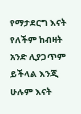የማታደርግ እናት የለችም ከብዛት አንድ ሊያጋጥም ይችላል እንጂ ሁሉም እናት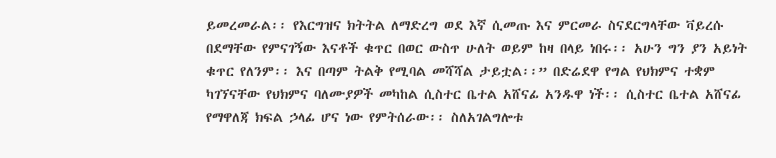ይመረመራል፡፡ የእርግዝና ክትትል ለማድረግ ወደ እኛ ሲመጡ እና ምርመራ ስናደርግላቸው ቫይረሱ በደማቸው የምናገኝው እናቶች ቁጥር በወር ውስጥ ሁለት ወይም ከዛ በላይ ነበሩ፡፡ አሁን ግን ያን አይነት ቁጥር የለንም፡፡ እና በጣም ትልቅ የሚባል መሻሻል ታይቷል፡፡” በድሬደዋ የግል የህክምና ተቋም ካገኘናቸው የህክምና ባለሙያዎች መካከል ሲስተር ቤተል አሸናፊ አንዱዋ ነች፡፡ ሲስተር ቤተል አሸናፊ የማዋለጃ ክፍል ኃላፊ ሆና ነው የምትሰራው፡፡ ስለአገልግሎቱ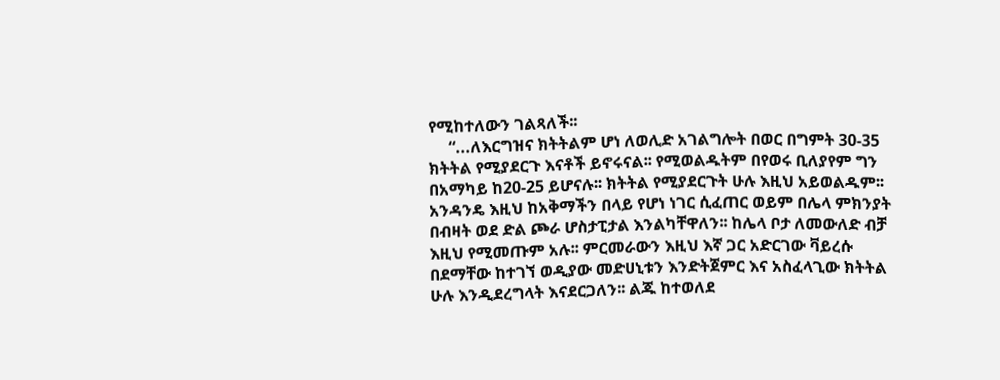የሚከተለውን ገልጻለች፡፡
     “...ለእርግዝና ክትትልም ሆነ ለወሊድ አገልግሎት በወር በግምት 30-35 ክትትል የሚያደርጉ እናቶች ይኖሩናል፡፡ የሚወልዱትም በየወሩ ቢለያየም ግን በአማካይ ከ20-25 ይሆናሉ፡፡ ክትትል የሚያደርጉት ሁሉ እዚህ አይወልዱም፡፡ አንዳንዴ እዚህ ከአቅማችን በላይ የሆነ ነገር ሲፈጠር ወይም በሌላ ምክንያት በብዛት ወደ ድል ጮራ ሆስታፒታል እንልካቸዋለን፡፡ ከሌላ ቦታ ለመውለድ ብቻ እዚህ የሚመጡም አሉ፡፡ ምርመራውን እዚህ እኛ ጋር አድርገው ቫይረሱ በደማቸው ከተገኘ ወዲያው መድሀኒቱን እንድትጀምር እና አስፈላጊው ክትትል ሁሉ እንዲደረግላት እናደርጋለን፡፡ ልጁ ከተወለደ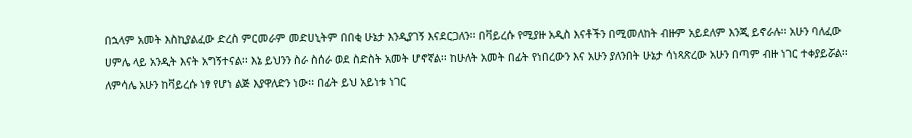በኋላም አመት እስኪያልፈው ድረስ ምርመራም መድሀኒትም በበቂ ሁኔታ እንዲያገኝ እናደርጋለን፡፡ በቫይረሱ የሚያዙ አዲስ እናቶችን በሚመለከት ብዙም አይደለም እንጂ ይኖራሉ፡፡ አሁን ባለፈው ሀምሌ ላይ አንዲት እናት አግኝተናል፡፡ እኔ ይህንን ስራ ስሰራ ወደ ስድስት አመት ሆኖኛል፡፡ ከሁለት አመት በፊት የነበረውን እና አሁን ያለንበት ሁኔታ ሳነጻጽረው አሁን በጣም ብዙ ነገር ተቀያይሯል፡፡ ለምሳሌ አሁን ከቫይረሱ ነፃ የሆነ ልጅ እያዋለድን ነው፡፡ በፊት ይህ አይነቱ ነገር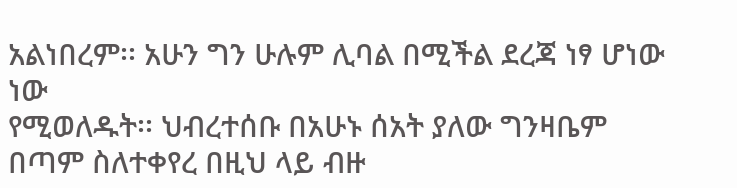አልነበረም፡፡ አሁን ግን ሁሉም ሊባል በሚችል ደረጃ ነፃ ሆነው ነው
የሚወለዱት፡፡ ህብረተሰቡ በአሁኑ ሰአት ያለው ግንዛቤም በጣም ስለተቀየረ በዚህ ላይ ብዙ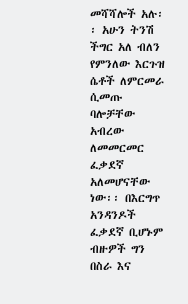መሻሻሎች አሉ፡፡ አሁን ትንሽ ችግር አለ ብለን የምንለው እርጉዝ ሴቶች ለምርመራ ሲመጡ ባሎቻቸው አብረው ለመመርመር ፈቃደኛ አለመሆናቸው ነው፡፡ በእርግጥ አንዳንዶች ፈቃደኛ ቢሆኑም ብዙዎች ግን በስራ እና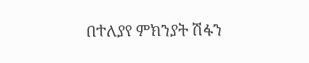በተለያየ ምክንያት ሽፋን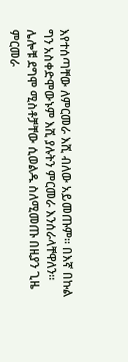እየተሰጣቸው ለምርመራ እሺ ብለው አይመጡም፡፡ በእኛ በኩል ግን አስቀድሞውኑም እሺ ያሉትን ምርመራ እንሰራላቸዋለን፡፡ ሌሎቹ ደግሞ ሚስቶቻቸው ሲወልዱ ስለሚመጡ በዚያን ጊዜ ምርመራ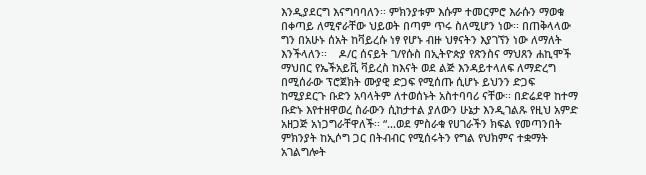እንዲያደርግ እናግባባለን፡፡ ምክንያቱም እሱም ተመርምሮ እራሱን ማወቁ በቀጣይ ለሚኖራቸው ህይወት በጣም ጥሩ ስለሚሆን ነው፡፡ በጠቅላላው ግን በአሁኑ ሰአት ከቫይረሱ ነፃ የሆኑ ብዙ ህፃናትን እያገኘን ነው ለማለት እንችላለን፡፡    ዶ/ር ሰናይት ገ/የሱስ በኢትዮጵያ የጽንስና ማህጸን ሐኪሞች ማህበር የኤችአይቪ ቫይረስ ከእናት ወደ ልጅ እንዳይተላለፍ ለማድረግ በሚሰራው ፕሮጀክት ሙያዊ ድጋፍ የሚሰጡ ሲሆኑ ይህንን ድጋፍ ከሚያደርጉ ቡድን አባላትም ለተወሰኑት አስተባባሪ ናቸው፡፡ በድሬደዋ ከተማ ቡድኑ እየተዘዋወረ ስራውን ሲከታተል ያለውን ሁኔታ እንዲገልጹ የዚህ አምድ አዘጋጅ አነጋግራቸዋለች፡፡ “...ወደ ምስራቁ የሀገራችን ክፍል የመጣንበት ምክንያት ከኢሶግ ጋር በትብብር የሚሰሩትን የግል የህክምና ተቋማት አገልግሎት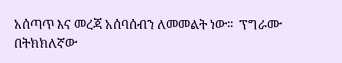አሰጣጥ እና መረጃ አሰባሰብን ለመመልት ነው፡፡  ፕግራሙ በትክክለኛው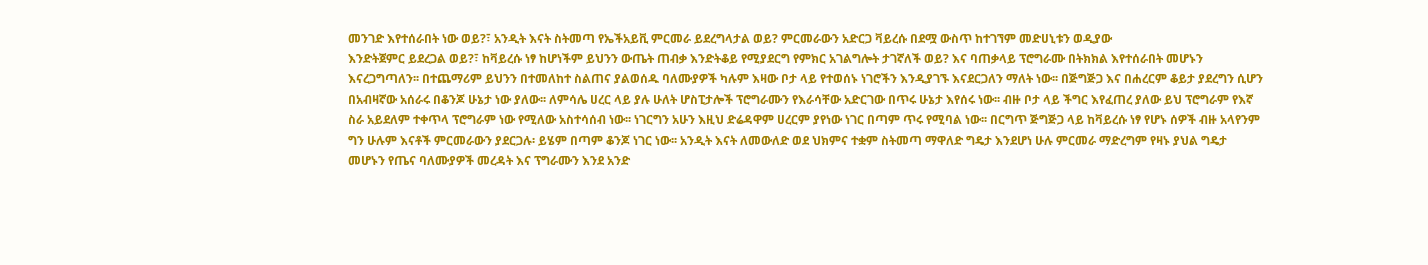መንገድ እየተሰራበት ነው ወይ?፣ አንዲት እናት ስትመጣ የኤችአይቪ ምርመራ ይደረግላታል ወይ? ምርመራውን አድርጋ ቫይረሱ በደሟ ውስጥ ከተገኘም መድሀኒቱን ወዲያው
እንድትጀምር ይደረጋል ወይ?፣ ከቫይረሱ ነፃ ከሆነችም ይህንን ውጤት ጠብቃ እንድትቆይ የሚያደርግ የምክር አገልግሎት ታገኛለች ወይ? እና ባጠቃላይ ፕሮግራሙ በትክክል እየተሰራበት መሆኑን እናረጋግጣለን፡፡ በተጨማሪም ይህንን በተመለከተ ስልጠና ያልወሰዱ ባለሙያዎች ካሉም እዛው ቦታ ላይ የተወሰኑ ነገሮችን እንዲያገኙ እናደርጋለን ማለት ነው፡፡ በጅግጅጋ እና በሐረርም ቆይታ ያደረግን ሲሆን በአብዛኛው አሰራሩ በቆንጆ ሁኔታ ነው ያለው፡፡ ለምሳሌ ሀረር ላይ ያሉ ሁለት ሆስፒታሎች ፕሮግራሙን የእራሳቸው አድርገው በጥሩ ሁኔታ እየሰሩ ነው፡፡ ብዙ ቦታ ላይ ችግር እየፈጠረ ያለው ይህ ፕሮግራም የእኛ ስራ አይደለም ተቀጥላ ፕሮግራም ነው የሚለው አስተሳሰብ ነው፡፡ ነገርግን አሁን እዚህ ድሬዳዋም ሀረርም ያየነው ነገር በጣም ጥሩ የሚባል ነው፡፡ በርግጥ ጅግጅጋ ላይ ከቫይረሱ ነፃ የሆኑ ሰዎች ብዙ አላየንም ግን ሁሉም እናቶች ምርመራውን ያደርጋሉ፡ ይሄም በጣም ቆንጆ ነገር ነው፡፡ አንዲት እናት ለመውለድ ወደ ህክምና ተቋም ስትመጣ ማዋለድ ግዴታ እንደሆነ ሁሉ ምርመራ ማድረግም የዛኑ ያህል ግዴታ መሆኑን የጤና ባለሙያዎች መረዳት እና ፕግራሙን እንደ አንድ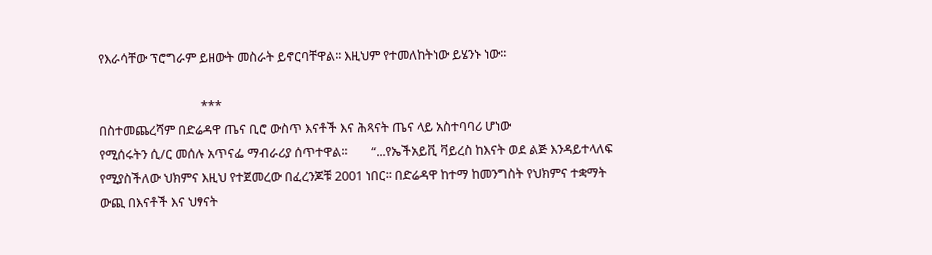የእራሳቸው ፕሮግራም ይዘውት መስራት ይኖርባቸዋል፡፡ እዚህም የተመለከትነው ይሄንኑ ነው፡፡

                                  ***
በስተመጨረሻም በድሬዳዋ ጤና ቢሮ ውስጥ እናቶች እና ሕጻናት ጤና ላይ አስተባባሪ ሆነው
የሚሰሩትን ሲ/ር መሰሉ አጥናፌ ማብራሪያ ሰጥተዋል፡፡        “...የኤችአይቪ ቫይረስ ከእናት ወደ ልጅ እንዳይተላለፍ የሚያስችለው ህክምና እዚህ የተጀመረው በፈረንጆቹ 2001 ነበር፡፡ በድሬዳዋ ከተማ ከመንግስት የህክምና ተቋማት ውጪ በእናቶች እና ህፃናት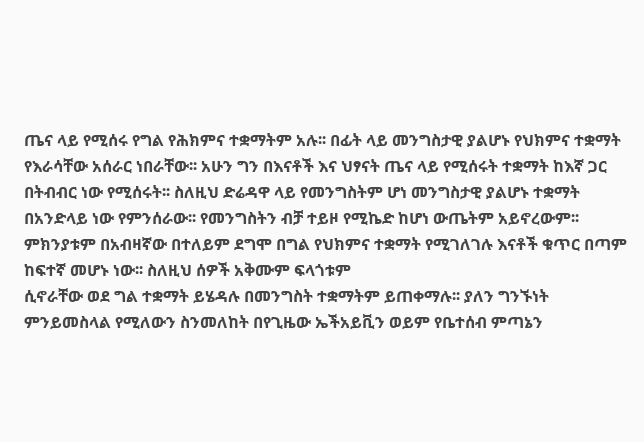ጤና ላይ የሚሰሩ የግል የሕክምና ተቋማትም አሉ፡፡ በፊት ላይ መንግስታዊ ያልሆኑ የህክምና ተቋማት የእራሳቸው አሰራር ነበራቸው፡፡ አሁን ግን በእናቶች እና ህፃናት ጤና ላይ የሚሰሩት ተቋማት ከእኛ ጋር በትብብር ነው የሚሰሩት፡፡ ስለዚህ ድሬዳዋ ላይ የመንግስትም ሆነ መንግስታዊ ያልሆኑ ተቋማት በአንድላይ ነው የምንሰራው፡፡ የመንግስትን ብቻ ተይዞ የሚኬድ ከሆነ ውጤትም አይኖረውም፡፡ ምክንያቱም በአብዛኛው በተለይም ደግሞ በግል የህክምና ተቋማት የሚገለገሉ እናቶች ቁጥር በጣም ከፍተኛ መሆኑ ነው፡፡ ስለዚህ ሰዎች አቅሙም ፍላጎቱም
ሲኖራቸው ወደ ግል ተቋማት ይሄዳሉ በመንግስት ተቋማትም ይጠቀማሉ፡፡ ያለን ግንኙነት ምንይመስላል የሚለውን ስንመለከት በየጊዜው ኤችአይቪን ወይም የቤተሰብ ምጣኔን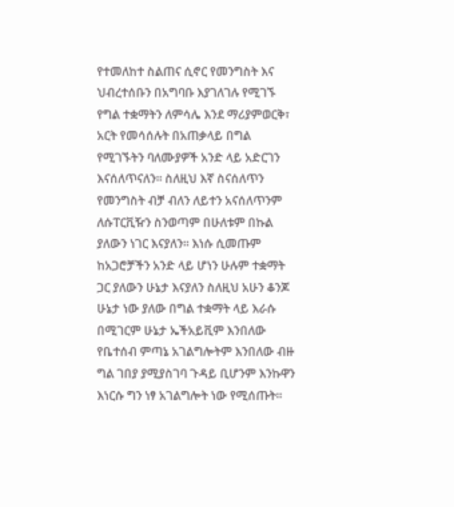የተመለከተ ስልጠና ሲኖር የመንግስት እና ህብረተሰቡን በአግባቡ እያገለገሉ የሚገኙ የግል ተቋማትን ለምሳሌ እንደ ማሪያምወርቅ፣ አርት የመሳሰሉት በአጠቃላይ በግል የሚገኙትን ባለሙያዎች አንድ ላይ አድርገን እናሰለጥናለን፡፡ ስለዚህ እኛ ስናሰለጥን የመንግስት ብቻ ብለን ለይተን አናሰለጥንም ለሱፐርቪዥን ስንወጣም በሁለቱም በኩል ያለውን ነገር እናያለን፡፡ እነሱ ሲመጡም ከአጋሮቻችን አንድ ላይ ሆነን ሁሉም ተቋማት ጋር ያለውን ሁኔታ እናያለን ስለዚህ አሁን ቆንጆ ሁኔታ ነው ያለው በግል ተቋማት ላይ እራሱ በሚገርም ሁኔታ ኤችአይቪም እንበለው የቤተሰብ ምጣኔ አገልግሎትም እንበለው ብዙ ግል ገበያ ያሚያስገባ ጉዳይ ቢሆንም እንኩዋን እነርሱ ግን ነፃ አገልግሎት ነው የሚሰጡት፡፡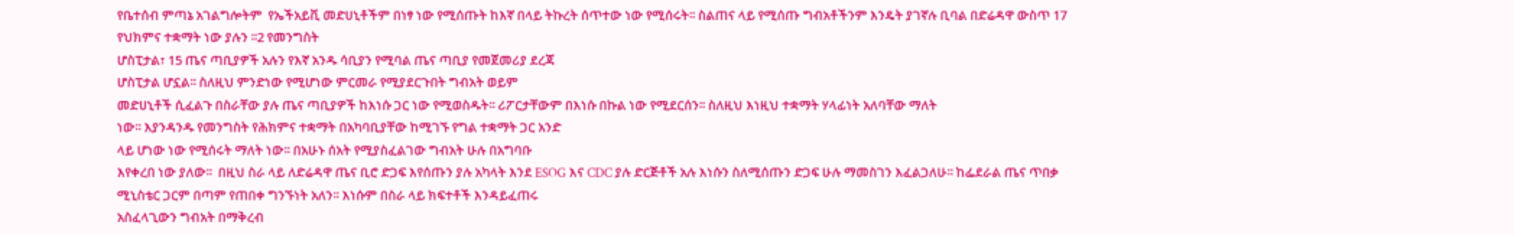የቤተሰብ ምጣኔ አገልግሎትም  የኤችአይቪ መድሀኒቶችም በነፃ ነው የሚሰጡት ከእኛ በላይ ትኩረት ሰጥተው ነው የሚሰሩት፡፡ ስልጠና ላይ የሚሰጡ ግብአቶችንም እንዴት ያገኛሉ ቢባል በድሬዳዋ ውስጥ 17 የህክምና ተቋማት ነው ያሉን ፡፡2 የመንግስት
ሆስፒታል፣ 15 ጤና ጣቢያዎች አሉን የእኛ አንዱ ሳቢያን የሚባል ጤና ጣቢያ የመጀመሪያ ደረጃ
ሆስፒታል ሆኗል፡፡ ስለዚህ ምንድነው የሚሆነው ምርመራ የሚያደርጉበት ግብአት ወይም
መድሀኒቶች ሲፈልጉ በስራቸው ያሉ ጤና ጣቢያዎች ከእነሱ ጋር ነው የሚወስዱት፡፡ ሪፖርታቸውም በእነሱ በኩል ነው የሚደርሰን፡፡ ስለዚህ እነዚህ ተቋማት ሃላፊነት አለባቸው ማለት
ነው፡፡ እያንዳንዱ የመንግስት የሕክምና ተቋማት በአካባቢያቸው ከሚገኙ የግል ተቋማት ጋር አንድ
ላይ ሆነው ነው የሚሰሩት ማለት ነው፡፡ በአሁኑ ሰአት የሚያስፈልገው ግብአት ሁሉ በአግባቡ
እየቀረበ ነው ያለው፡፡  በዚህ ስራ ላይ ለድሬዳዋ ጤና ቢሮ ድጋፍ እየሰጡን ያሉ አካላት እንደ ESOG እና CDC ያሉ ድርጅቶች አሉ እነሱን ስለሚሰጡን ድጋፍ ሁሉ ማመስገን እፈልጋለሁ፡፡ ከፌደራል ጤና ጥበቃ
ሚኒስቴር ጋርም በጣም የጠበቀ ግንኙነት አለን፡፡ እነሱም በስራ ላይ ክፍተቶች እንዳይፈጠሩ
አስፈላጊውን ግብአት በማቅረብ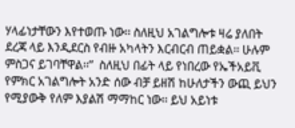ሃላፊነታቸውን እየተወጡ ነው፡፡ ስለዚህ አገልግሎቱ ዛሬ ያለበት ደረጃ ላይ እንዲደርስ የብዙ አካላትን እርብርብ ጠይቋል፡፡ ሁሉም ምስጋና ይገባቸዋል፡፡”  ስለዚህ በፊት ላይ የነበረው የኤችአይቪ የምክር አገልግሎት አንድ ሰው ብቻ ይዘሽ ከሁለታችን ውጪ ይህን የሚያውቅ የለም እያልሽ ማማከር ነው፡፡ ይህ አይነቱ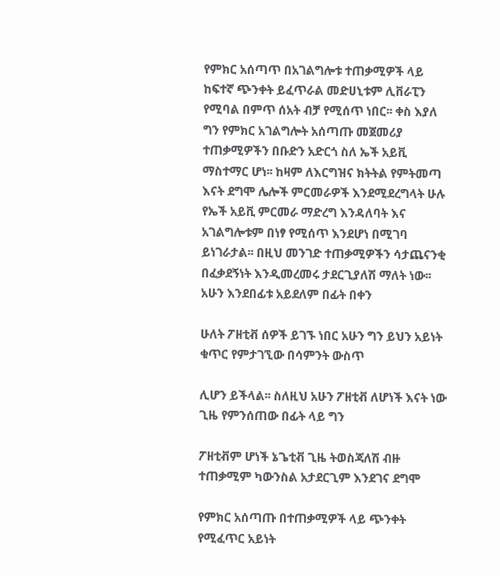የምክር አሰጣጥ በአገልግሎቱ ተጠቃሚዎች ላይ ከፍተኛ ጭንቀት ይፈጥራል መድሀኒቱም ሊቨራፒን የሚባል በምጥ ሰአት ብቻ የሚሰጥ ነበር፡፡ ቀስ እያለ ግን የምክር አገልግሎት አሰጣጡ መጀመሪያ ተጠቃሚዎችን በቡድን አድርጎ ስለ ኤች አይቪ ማስተማር ሆነ፡፡ ከዛም ለእርግዝና ክትትል የምትመጣ እናት ደግሞ ሌሎች ምርመራዎች እንደሚደረግላት ሁሉ የኤች አይቪ ምርመራ ማድረግ እንዳለባት እና አገልግሎቱም በነፃ የሚሰጥ እንደሆነ በሚገባ ይነገራታል፡፡ በዚህ መንገድ ተጠቃሚዎችን ሳታጨናንቂ በፈቃደኝነት እንዲመረመሩ ታደርጊያለሽ ማለት ነው፡፡ አሁን እንደበፊቱ አይደለም በፊት በቀን

ሁለት ፖዘቲቭ ሰዎች ይገኙ ነበር አሁን ግን ይህን አይነት ቁጥር የምታገኚው በሳምንት ውስጥ

ሊሆን ይችላል፡፡ ስለዚህ አሁን ፖዘቲቭ ለሆነች እናት ነው ጊዜ የምንሰጠው በፊት ላይ ግን

ፖዘቲቭም ሆነች ኔጌቲቭ ጊዜ ትወስጃለሽ ብዙ ተጠቃሚም ካውንስል አታደርጊም እንደገና ደግሞ

የምክር አሰጣጡ በተጠቃሚዎች ላይ ጭንቀት የሚፈጥር አይነት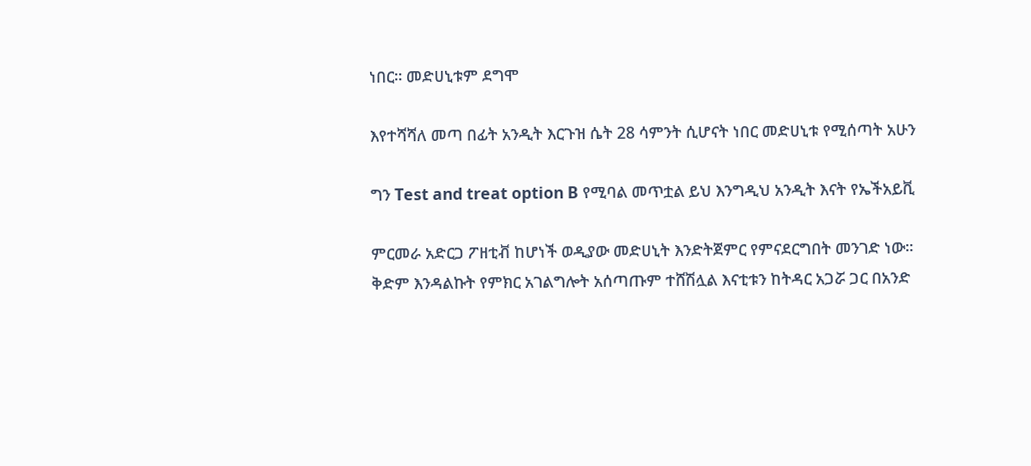ነበር፡፡ መድሀኒቱም ደግሞ

እየተሻሻለ መጣ በፊት አንዲት እርጉዝ ሴት 28 ሳምንት ሲሆናት ነበር መድሀኒቱ የሚሰጣት አሁን

ግን Test and treat option B የሚባል መጥቷል ይህ እንግዲህ አንዲት እናት የኤችአይቪ

ምርመራ አድርጋ ፖዘቲቭ ከሆነች ወዲያው መድሀኒት እንድትጀምር የምናደርግበት መንገድ ነው፡፡
ቅድም እንዳልኩት የምክር አገልግሎት አሰጣጡም ተሸሽሏል እናቲቱን ከትዳር አጋሯ ጋር በአንድ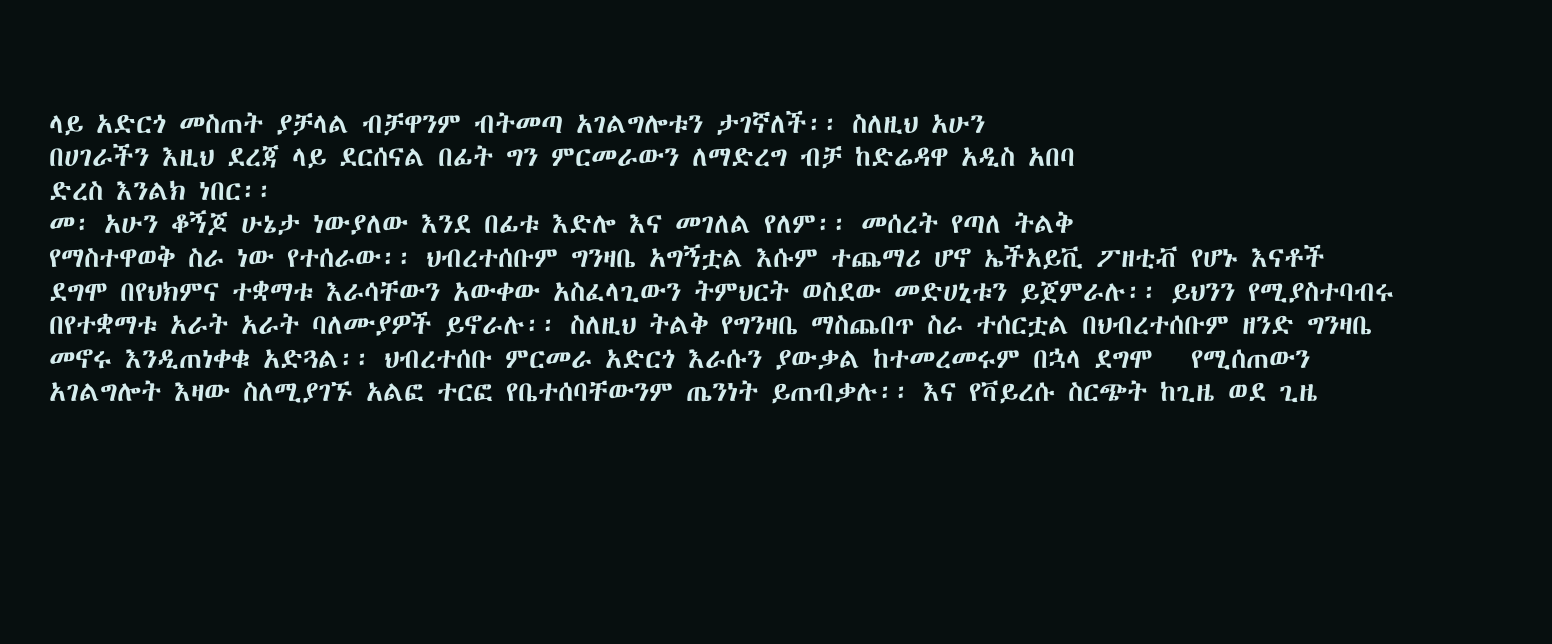ላይ አድርጎ መስጠት ያቻላል ብቻዋንም ብትመጣ አገልግሎቱን ታገኛለች፡፡ ስለዚህ አሁን
በሀገራችን እዚህ ደረጃ ላይ ደርሰናል በፊት ግን ምርመራውን ለማድረግ ብቻ ከድሬዳዋ አዲስ አበባ
ድረስ እንልክ ነበር፡፡
መ፡ አሁን ቆኝጆ ሁኔታ ነውያለው እንደ በፊቱ እድሎ እና መገለል የለም፡፡ መሰረት የጣለ ትልቅ
የማስተዋወቅ ስራ ነው የተሰራው፡፡ ህብረተሰቡም ግንዛቤ አግኝቷል እሱም ተጨማሪ ሆኖ ኤችአይቪ ፖዘቲቭ የሆኑ እናቶች ደግሞ በየህክምና ተቋማቱ እራሳቸውን አውቀው አስፈላጊውን ትምህርት ወስደው መድሀኒቱን ይጀምራሉ፡፡ ይህንን የሚያስተባብሩ በየተቋማቱ አራት አራት ባለሙያዎች ይኖራሉ፡፡ ስለዚህ ትልቅ የግንዛቤ ማስጨበጥ ስራ ተሰርቷል በህብረተሰቡም ዘንድ ግንዛቤ መኖሩ እንዲጠነቀቁ አድጓል፡፡ ህብረተሰቡ ምርመራ አድርጎ እራሱን ያውቃል ከተመረመሩም በኋላ ደግሞ   የሚሰጠውን አገልግሎት እዛው ስለሚያገኙ አልፎ ተርፎ የቤተሰባቸውንም ጤንነት ይጠብቃሉ፡፡ እና የቫይረሱ ስርጭት ከጊዜ ወደ ጊዜ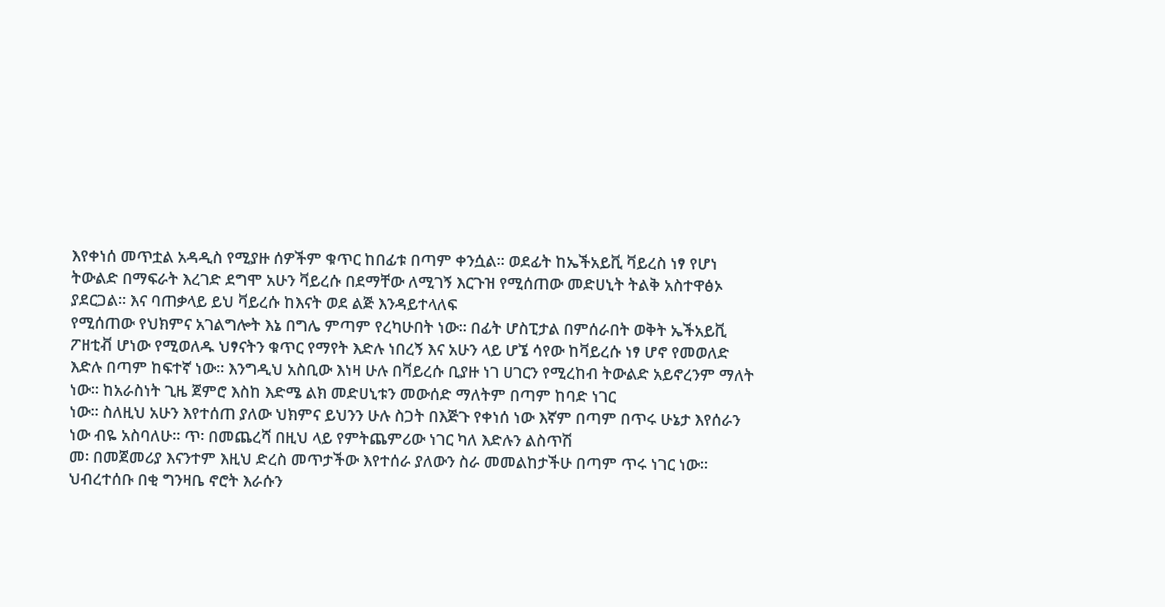እየቀነሰ መጥቷል አዳዲስ የሚያዙ ሰዎችም ቁጥር ከበፊቱ በጣም ቀንሷል፡፡ ወደፊት ከኤችአይቪ ቫይረስ ነፃ የሆነ ትውልድ በማፍራት እረገድ ደግሞ አሁን ቫይረሱ በደማቸው ለሚገኝ እርጉዝ የሚሰጠው መድሀኒት ትልቅ አስተዋፅኦ ያደርጋል፡፡ እና ባጠቃላይ ይህ ቫይረሱ ከእናት ወደ ልጅ እንዳይተላለፍ
የሚሰጠው የህክምና አገልግሎት እኔ በግሌ ምጣም የረካሁበት ነው፡፡ በፊት ሆስፒታል በምሰራበት ወቅት ኤችአይቪ ፖዘቲቭ ሆነው የሚወለዱ ህፃናትን ቁጥር የማየት እድሉ ነበረኝ እና አሁን ላይ ሆኜ ሳየው ከቫይረሱ ነፃ ሆኖ የመወለድ እድሉ በጣም ከፍተኛ ነው፡፡ እንግዲህ አስቢው እነዛ ሁሉ በቫይረሱ ቢያዙ ነገ ሀገርን የሚረከብ ትውልድ አይኖረንም ማለት
ነው፡፡ ከአራስነት ጊዜ ጀምሮ እስከ እድሜ ልክ መድሀኒቱን መውሰድ ማለትም በጣም ከባድ ነገር
ነው፡፡ ስለዚህ አሁን እየተሰጠ ያለው ህክምና ይህንን ሁሉ ስጋት በእጅጉ የቀነሰ ነው እኛም በጣም በጥሩ ሁኔታ እየሰራን ነው ብዬ አስባለሁ፡፡ ጥ፡ በመጨረሻ በዚህ ላይ የምትጨምሪው ነገር ካለ እድሉን ልስጥሽ
መ፡ በመጀመሪያ እናንተም እዚህ ድረስ መጥታችው እየተሰራ ያለውን ስራ መመልከታችሁ በጣም ጥሩ ነገር ነው፡፡ ህብረተሰቡ በቂ ግንዛቤ ኖሮት እራሱን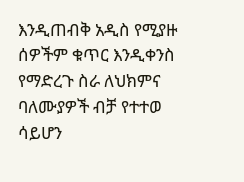እንዲጠብቅ አዲስ የሚያዙ ሰዎችም ቁጥር እንዲቀንስ የማድረጉ ስራ ለህክምና ባለሙያዎች ብቻ የተተወ ሳይሆን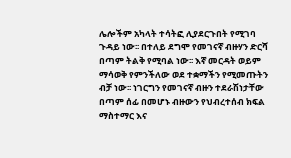ሌሎችም አካላት ተሳትፎ ሊያደርጉበት የሚገባ ጉዳይ ነው፡፡ በተለይ ደግሞ የመገናኛ ብዙሃን ድርሻ በጣም ትልቅ የሚባል ነው፡፡ እኛ መርዳት ወይም ማሳወቅ የምንችለው ወደ ተቋማችን የሚመጡትን ብቻ ነው፡፡ ነገርግን የመገናኛ ብዙን ተደራሽነታቸው በጣም ሰፊ በመሆኑ ብዙውን የህብረተሰብ ክፍል ማስተማር እና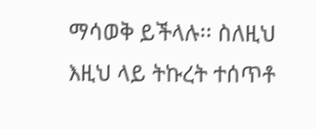ማሳወቅ ይችላሉ፡፡ ስለዚህ እዚህ ላይ ትኩረት ተሰጥቶ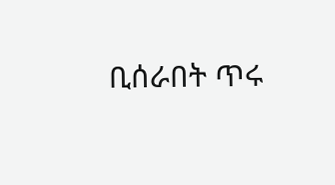ቢሰራበት ጥሩ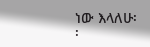ነው እላለሁ፡፡